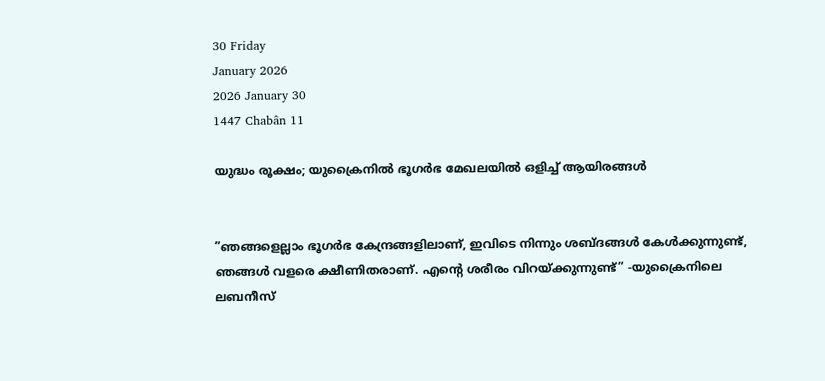30 Friday
January 2026
2026 January 30
1447 Chabân 11

യുദ്ധം രൂക്ഷം; യുക്രൈനില്‍ ഭൂഗര്‍ഭ മേഖലയില്‍ ഒളിച്ച് ആയിരങ്ങള്‍


”ഞങ്ങളെല്ലാം ഭൂഗര്‍ഭ കേന്ദ്രങ്ങളിലാണ്, ഇവിടെ നിന്നും ശബ്ദങ്ങള്‍ കേള്‍ക്കുന്നുണ്ട്, ഞങ്ങള്‍ വളരെ ക്ഷീണിതരാണ്. എന്റെ ശരീരം വിറയ്ക്കുന്നുണ്ട്” -യുക്രൈനിലെ ലബനീസ്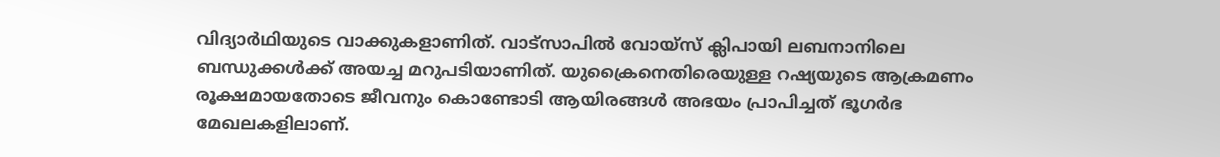വിദ്യാര്‍ഥിയുടെ വാക്കുകളാണിത്. വാട്‌സാപില്‍ വോയ്‌സ് ക്ലിപായി ലബനാനിലെ ബന്ധുക്കള്‍ക്ക് അയച്ച മറുപടിയാണിത്. യുക്രൈനെതിരെയുള്ള റഷ്യയുടെ ആക്രമണം രൂക്ഷമായതോടെ ജീവനും കൊണ്ടോടി ആയിരങ്ങള്‍ അഭയം പ്രാപിച്ചത് ഭൂഗര്‍ഭ മേഖലകളിലാണ്.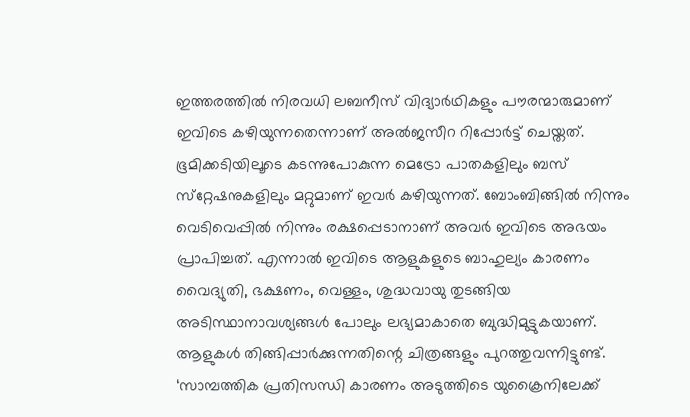ഇത്തരത്തില്‍ നിരവധി ലബനീസ് വിദ്യാര്‍ഥികളും പൗരന്മാരുമാണ് ഇവിടെ കഴിയുന്നതെന്നാണ് അല്‍ജസീറ റിപ്പോര്‍ട്ട് ചെയ്തത്. ഭൂമിക്കടിയിലൂടെ കടന്നുപോകുന്ന മെട്രോ പാതകളിലും ബസ് സ്‌റ്റേഷനുകളിലും മറ്റുമാണ് ഇവര്‍ കഴിയുന്നത്. ബോംബിങ്ങില്‍ നിന്നും വെടിവെപ്പില്‍ നിന്നും രക്ഷപ്പെടാനാണ് അവര്‍ ഇവിടെ അഭയം പ്രാപിച്ചത്. എന്നാല്‍ ഇവിടെ ആളുകളുടെ ബാഹുല്യം കാരണം വൈദ്യുതി, ഭക്ഷണം, വെള്ളം, ശുദ്ധവായു തുടങ്ങിയ അടിസ്ഥാനാവശ്യങ്ങള്‍ പോലും ലഭ്യമാകാതെ ബുദ്ധിമുട്ടുകയാണ്. ആളുകള്‍ തിങ്ങിപ്പാര്‍ക്കുന്നതിന്റെ ചിത്രങ്ങളും പുറത്തുവന്നിട്ടുണ്ട്. ‘സാമ്പത്തിക പ്രതിസന്ധി കാരണം അടുത്തിടെ യുക്രൈനിലേക്ക്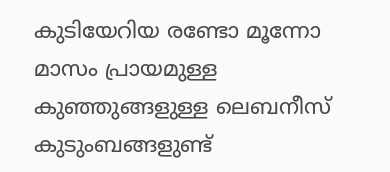കുടിയേറിയ രണ്ടോ മൂന്നോ മാസം പ്രായമുള്ള കുഞ്ഞുങ്ങളുള്ള ലെബനീസ് കുടുംബങ്ങളുണ്ട്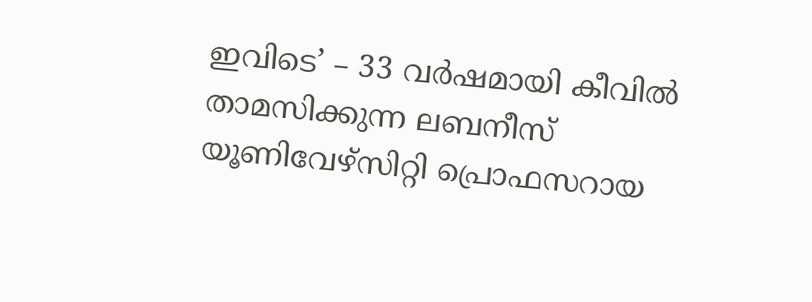ഇവിടെ’ – 33 വര്‍ഷമായി കീവില്‍ താമസിക്കുന്ന ലബനീസ് യൂണിവേഴ്‌സിറ്റി പ്രൊഫസറായ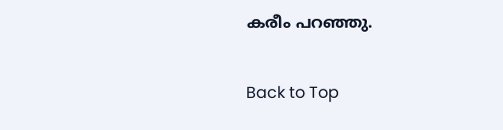കരീം പറഞ്ഞു.

Back to Top